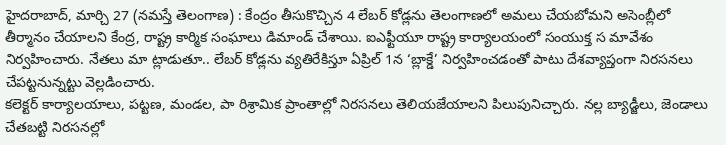హైదరాబాద్, మార్చి 27 (నమస్తే తెలంగాణ) : కేంద్రం తీసుకొచ్చిన 4 లేబర్ కోడ్లను తెలంగాణలో అమలు చేయబోమని అసెంబ్లీలో తీర్మానం చేయాలని కేంద్ర, రాష్ట్ర కార్మిక సంఘాలు డిమాండ్ చేశాయి. ఐఎఫ్టీయూ రాష్ట్ర కార్యాలయంలో సంయుక్త స మావేశం నిర్వహించారు. నేతలు మా ట్లాడుతూ.. లేబర్ కోడ్లను వ్యతిరేకిస్తూ ఏప్రిల్ 1న ‘బ్లాక్డే’ నిర్వహించడంతో పాటు దేశవ్యాప్తంగా నిరసనలు చేపట్టనున్నట్టు వెల్లడించారు.
కలెక్టర్ కార్యాలయాలు, పట్టణ, మండల, పా రిశ్రామిక ప్రాంతాల్లో నిరసనలు తెలియజేయాలని పిలుపునిచ్చారు. నల్ల బ్యాడ్జీలు, జెండాలు చేతబట్టి నిరసనల్లో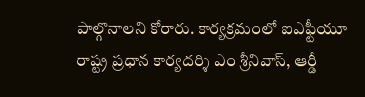పాల్గొనాలని కోరారు. కార్యక్రమంలో ఐఎఫ్టీయూ రాష్ట్ర ప్రధాన కార్యదర్శి ఎం శ్రీనివాస్, ఆర్డీ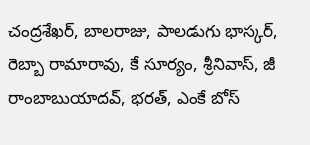చంద్రశేఖర్, బాలరాజు, పాలడుగు భాస్కర్, రెబ్బా రామారావు, కే సూర్యం, శ్రీనివాస్, జీ రాంబాబుయాదవ్, భరత్, ఎంకే బోస్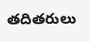తదితరులు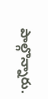పాల్గొన్నారు.